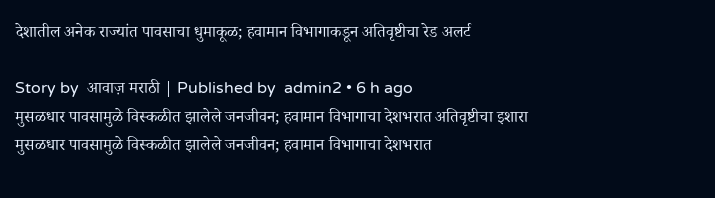देशातील अनेक राज्यांत पावसाचा धुमाकूळ; हवामान विभागाकडून अतिवृष्टीचा रेड अलर्ट

Story by  आवाज़ मराठी | Published by  admin2 • 6 h ago
मुसळधार पावसामुळे विस्कळीत झालेले जनजीवन; हवामान विभागाचा देशभरात अतिवृष्टीचा इशारा
मुसळधार पावसामुळे विस्कळीत झालेले जनजीवन; हवामान विभागाचा देशभरात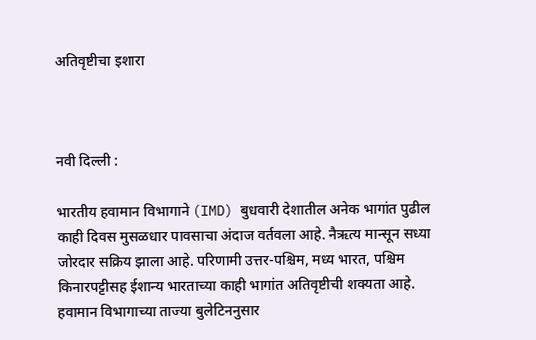अतिवृष्टीचा इशारा



नवी दिल्ली :

भारतीय हवामान विभागाने (IMD) बुधवारी देशातील अनेक भागांत पुढील काही दिवस मुसळधार पावसाचा अंदाज वर्तवला आहे. नैऋत्य मान्सून सध्या जोरदार सक्रिय झाला आहे. परिणामी उत्तर-पश्चिम, मध्य भारत, पश्चिम किनारपट्टीसह ईशान्य भारताच्या काही भागांत अतिवृष्टीची शक्यता आहे. हवामान विभागाच्या ताज्या बुलेटिननुसार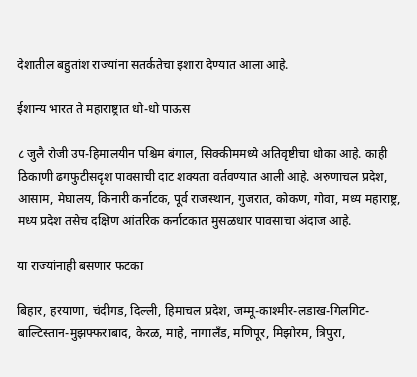देशातील बहुतांश राज्यांना सतर्कतेचा इशारा देण्यात आला आहे.

ईशान्य भारत ते महाराष्ट्रात धो-धो पाऊस

८ जुलै रोजी उप-हिमालयीन पश्चिम बंगाल, सिक्कीममध्ये अतिवृष्टीचा धोका आहे. काही ठिकाणी ढगफुटीसदृश पावसाची दाट शक्यता वर्तवण्यात आली आहे. अरुणाचल प्रदेश, आसाम, मेघालय, किनारी कर्नाटक, पूर्व राजस्थान, गुजरात, कोकण, गोवा, मध्य महाराष्ट्र, मध्य प्रदेश तसेच दक्षिण आंतरिक कर्नाटकात मुसळधार पावसाचा अंदाज आहे.

या राज्यांनाही बसणार फटका

बिहार, हरयाणा, चंदीगड, दिल्ली, हिमाचल प्रदेश, जम्मू-काश्मीर-लडाख-गिलगिट-बाल्टिस्तान-मुझफ्फराबाद, केरळ, माहे, नागालँड, मणिपूर, मिझोरम, त्रिपुरा,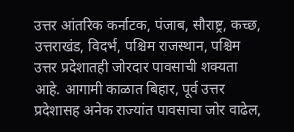उत्तर आंतरिक कर्नाटक, पंजाब, सौराष्ट्र, कच्छ, उत्तराखंड, विदर्भ, पश्चिम राजस्थान, पश्चिम उत्तर प्रदेशातही जोरदार पावसाची शक्यता आहे. आगामी काळात बिहार, पूर्व उत्तर प्रदेशासह अनेक राज्यांत पावसाचा जोर वाढेल,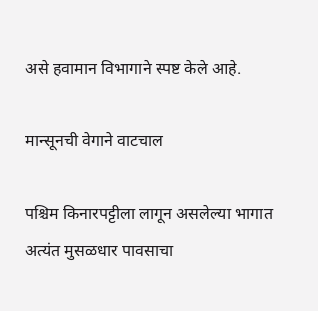असे हवामान विभागाने स्पष्ट केले आहे.

मान्सूनची वेगाने वाटचाल

पश्चिम किनारपट्टीला लागून असलेल्या भागात अत्यंत मुसळधार पावसाचा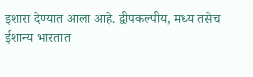इशारा देण्यात आला आहे. द्वीपकल्पीय, मध्य तसेच ईशान्य भारतात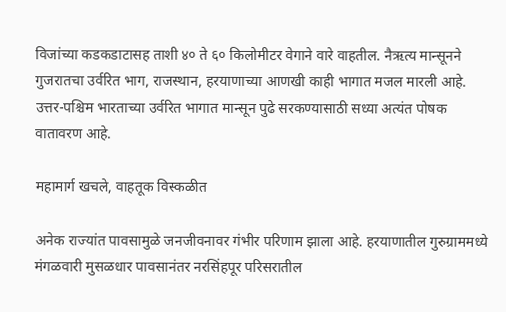विजांच्या कडकडाटासह ताशी ४० ते ६० किलोमीटर वेगाने वारे वाहतील. नैऋत्य मान्सूनने गुजरातचा उर्वरित भाग, राजस्थान, हरयाणाच्या आणखी काही भागात मजल मारली आहे. उत्तर-पश्चिम भारताच्या उर्वरित भागात मान्सून पुढे सरकण्यासाठी सध्या अत्यंत पोषक वातावरण आहे.

महामार्ग खचले, वाहतूक विस्कळीत

अनेक राज्यांत पावसामुळे जनजीवनावर गंभीर परिणाम झाला आहे. हरयाणातील गुरुग्राममध्ये मंगळवारी मुसळधार पावसानंतर नरसिंहपूर परिसरातील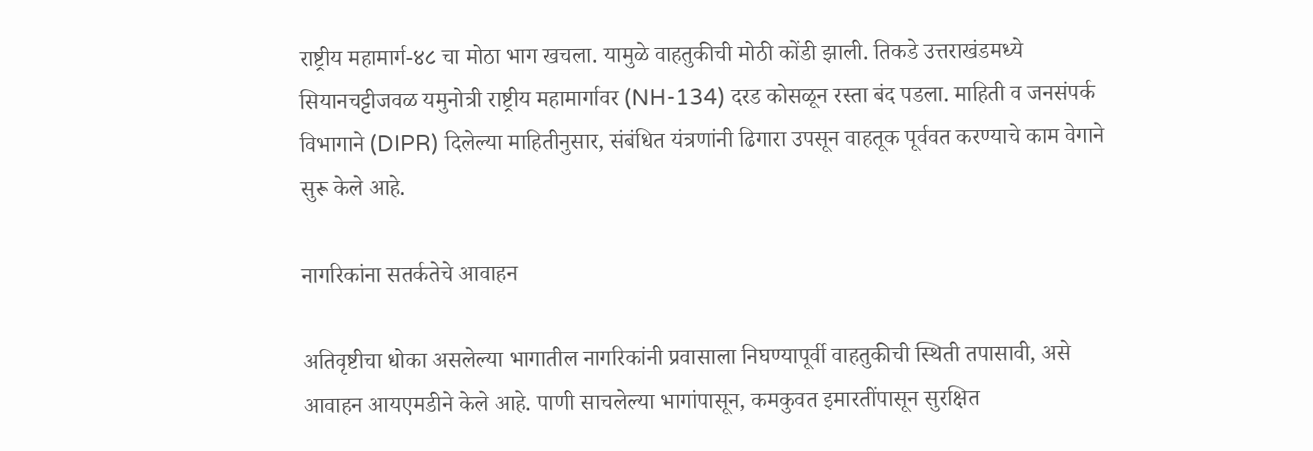राष्ट्रीय महामार्ग-४८ चा मोठा भाग खचला. यामुळे वाहतुकीची मोठी कोंडी झाली. तिकडे उत्तराखंडमध्ये सियानचट्टीजवळ यमुनोत्री राष्ट्रीय महामार्गावर (NH-134) दरड कोसळून रस्ता बंद पडला. माहिती व जनसंपर्क विभागाने (DIPR) दिलेल्या माहितीनुसार, संबंधित यंत्रणांनी ढिगारा उपसून वाहतूक पूर्ववत करण्याचे काम वेगाने सुरू केले आहे.

नागरिकांना सतर्कतेचे आवाहन

अतिवृष्टीचा धोका असलेल्या भागातील नागरिकांनी प्रवासाला निघण्यापूर्वी वाहतुकीची स्थिती तपासावी, असे आवाहन आयएमडीने केले आहे. पाणी साचलेल्या भागांपासून, कमकुवत इमारतींपासून सुरक्षित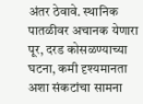अंतर ठेवावे. स्थानिक पातळीवर अचानक येणारा पूर, दरड कोसळण्याच्या घटना, कमी दृश्यमानता अशा संकटांचा सामना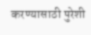करण्यासाठी पुरेशी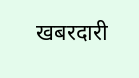खबरदारी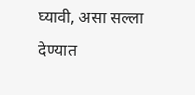घ्यावी, असा सल्ला देण्यात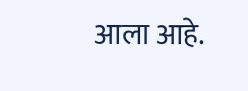आला आहे.